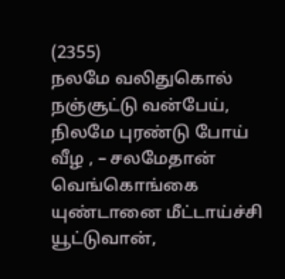(2355)
நலமே வலிதுகொல் நஞ்சூட்டு வன்பேய்,
நிலமே புரண்டு போய் வீழ , – சலமேதான்
வெங்கொங்கை யுண்டானை மீட்டாய்ச்சி யூட்டுவான்,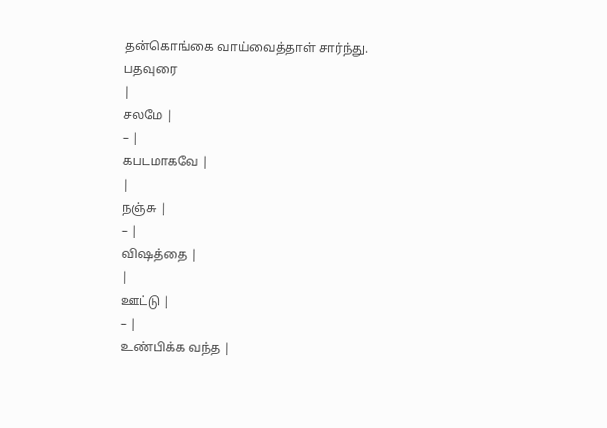தன்கொங்கை வாய்வைத்தாள் சார்ந்து.
பதவுரை
|
சலமே |
– |
கபடமாகவே |
|
நஞ்சு |
– |
விஷத்தை |
|
ஊட்டு |
– |
உண்பிக்க வந்த |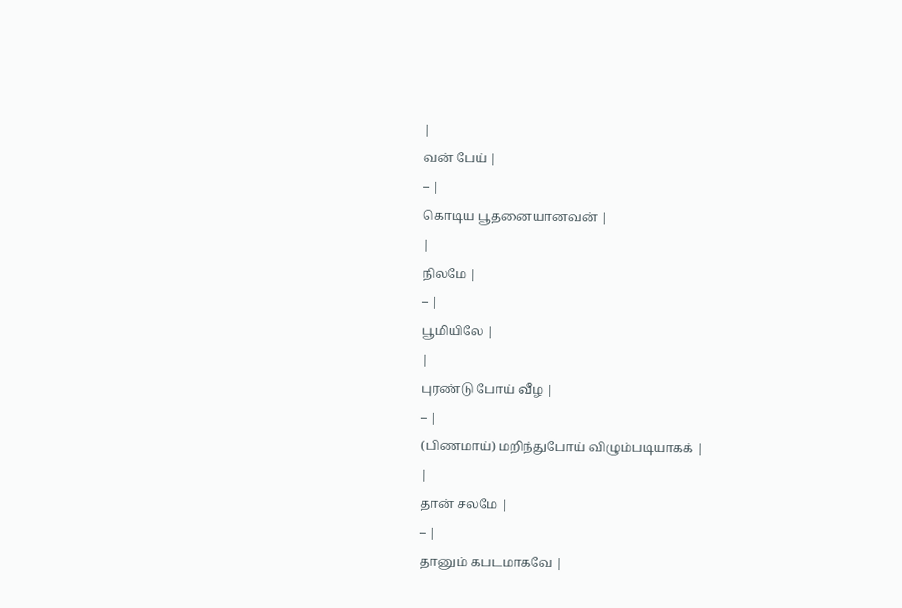|
வன் பேய் |
– |
கொடிய பூதனையானவன் |
|
நிலமே |
– |
பூமியிலே |
|
புரண்டு போய் வீழ |
– |
(பிணமாய்) மறிந்துபோய் விழும்படியாகக் |
|
தான் சலமே |
– |
தானும் கபடமாகவே |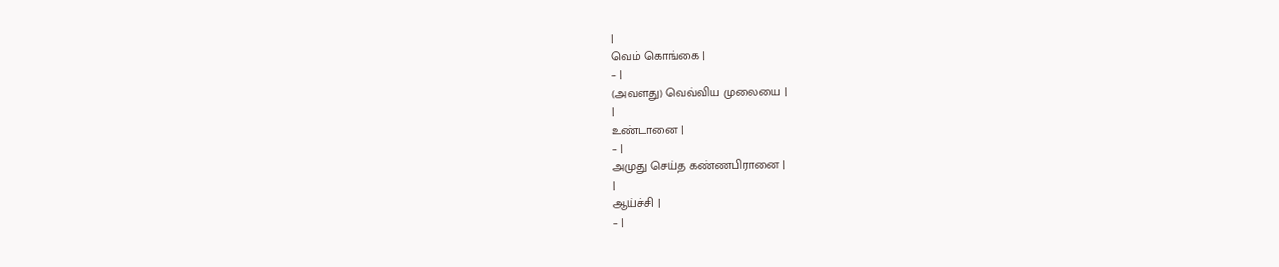|
வெம் கொங்கை |
– |
(அவளது) வெவ்விய முலையை |
|
உண்டானை |
– |
அமுது செய்த கண்ணபிரானை |
|
ஆய்ச்சி |
– |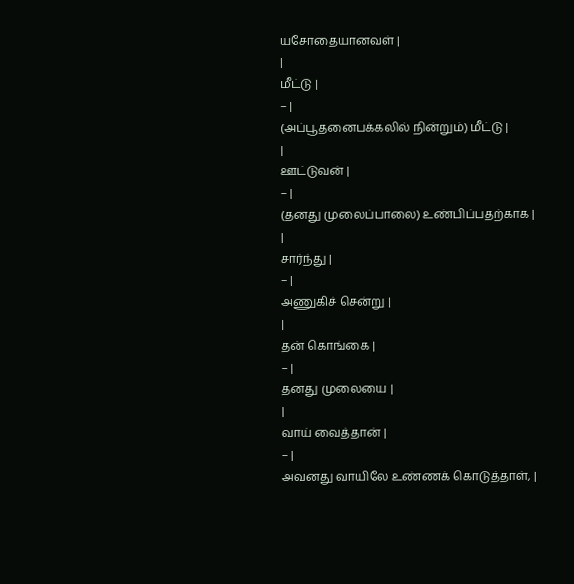யசோதையானவள் |
|
மீட்டு |
– |
(அப்பூதனைபக்கலில் நின்றும்) மீட்டு |
|
ஊட்டுவன் |
– |
(தனது முலைப்பாலை) உண்பிப்பதற்காக |
|
சார்ந்து |
– |
அணுகிச் சென்று |
|
தன் கொங்கை |
– |
தனது முலையை |
|
வாய் வைத்தான் |
– |
அவனது வாயிலே உண்ணக் கொடுத்தாள், |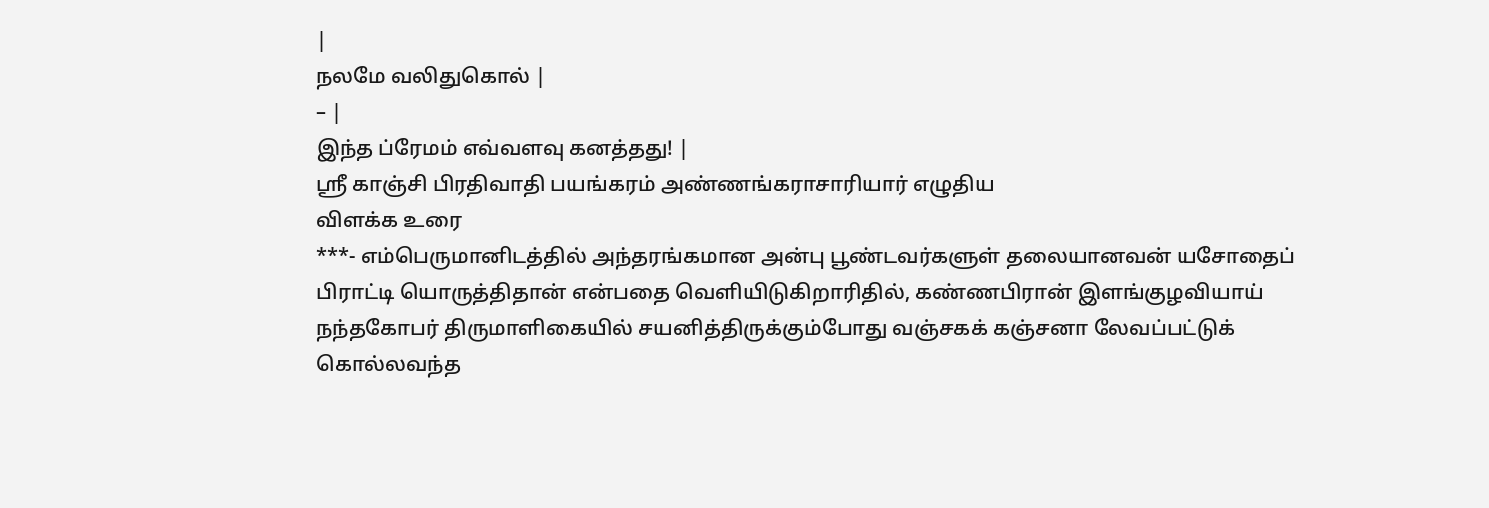|
நலமே வலிதுகொல் |
– |
இந்த ப்ரேமம் எவ்வளவு கனத்தது! |
ஸ்ரீ காஞ்சி பிரதிவாதி பயங்கரம் அண்ணங்கராசாரியார் எழுதிய
விளக்க உரை
***- எம்பெருமானிடத்தில் அந்தரங்கமான அன்பு பூண்டவர்களுள் தலையானவன் யசோதைப் பிராட்டி யொருத்திதான் என்பதை வெளியிடுகிறாரிதில், கண்ணபிரான் இளங்குழவியாய் நந்தகோபர் திருமாளிகையில் சயனித்திருக்கும்போது வஞ்சகக் கஞ்சனா லேவப்பட்டுக் கொல்லவந்த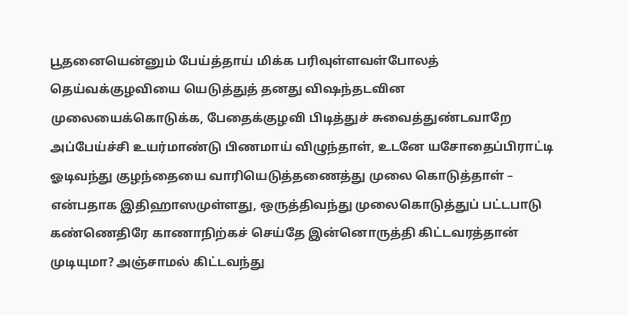பூதனையென்னும் பேய்த்தாய் மிக்க பரிவுள்ளவள்போலத் தெய்வக்குழவியை யெடுத்துத் தனது விஷந்தடவின முலையைக்கொடுக்க, பேதைக்குழவி பிடித்துச் சுவைத்துண்டவாறே அப்பேய்ச்சி உயர்மாண்டு பிணமாய் விழுந்தாள், உடனே யசோதைப்பிராட்டி ஓடிவந்து குழந்தையை வாரியெடுத்தணைத்து முலை கொடுத்தாள் – என்பதாக இதிஹாஸமுள்ளது, ஒருத்திவந்து முலைகொடுத்துப் பட்டபாடு கண்ணெதிரே காணாநிற்கச் செய்தே இன்னொருத்தி கிட்டவரத்தான் முடியுமா? அஞ்சாமல் கிட்டவந்து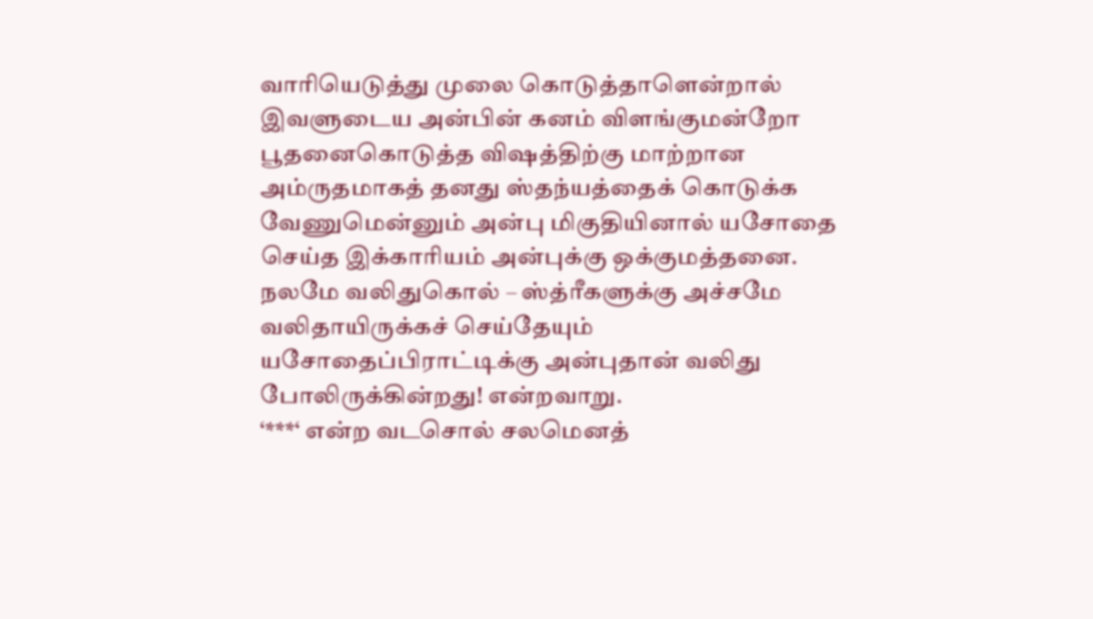வாரியெடுத்து முலை கொடுத்தாளென்றால் இவளுடைய அன்பின் கனம் விளங்குமன்றோ பூதனைகொடுத்த விஷத்திற்கு மாற்றான அம்ருதமாகத் தனது ஸ்தந்யத்தைக் கொடுக்க வேணுமென்னும் அன்பு மிகுதியினால் யசோதை செய்த இக்காரியம் அன்புக்கு ஒக்குமத்தனை.
நலமே வலிதுகொல் – ஸ்த்ரீகளுக்கு அச்சமே வலிதாயிருக்கச் செய்தேயும் யசோதைப்பிராட்டிக்கு அன்புதான் வலிது போலிருக்கின்றது! என்றவாறு.
‘***‘ என்ற வடசொல் சலமெனத்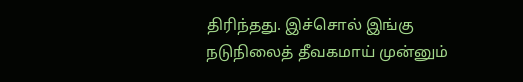திரிந்தது. இச்சொல் இங்கு நடுநிலைத் தீவகமாய் முன்னும்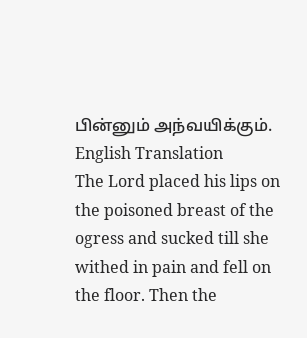பின்னும் அந்வயிக்கும்.
English Translation
The Lord placed his lips on the poisoned breast of the ogress and sucked till she withed in pain and fell on the floor. Then the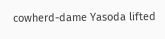cowherd-dame Yasoda lifted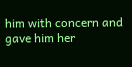him with concern and gave him her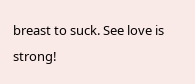breast to suck. See love is strong!